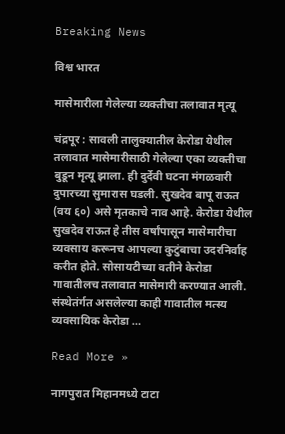Breaking News

विश्व भारत

मासेमारीला गेलेल्या व्यक्तीचा तलावात मृत्यू

चंद्रपूर : सावली तालुक्यातील केरोडा येथील तलावात मासेमारीसाठी गेलेल्या एका व्यक्तीचा बुडून मृत्यू झाला. ही दुर्देवी घटना मंगळवारी दुपारच्या सुमारास घडली. सुखदेव बापू राऊत (वय ६०) असे मृतकाचे नाव आहे. केरोडा येथील सुखदेव राऊत हे तीस वर्षांपासून मासेमारीचा व्यवसाय करूनच आपल्या कुटुंबाचा उदरनिर्वाह करीत होते. सोसायटीच्या वतीने केरोडा गावातीलच तलावात मासेमारी करण्यात आली. संस्थेतंर्गत असलेल्या काही गावातील मत्स्य व्यवसायिक केरोडा …

Read More »

नागपुरात मिहानमध्ये टाटा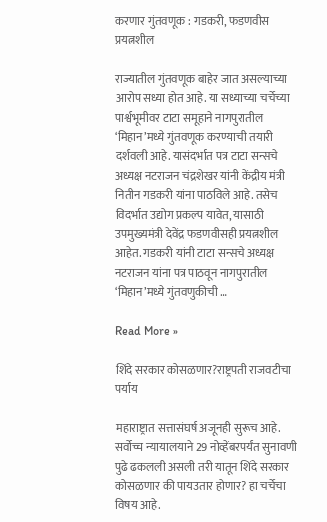करणार गुंतवणूक : गडकरी, फडणवीस प्रयत्नशील

राज्यातील गुंतवणूक बाहेर जात असल्याच्या आरोप सध्या होत आहे. या सध्याच्या चर्चेच्या पार्श्वभूमीवर टाटा समूहाने नागपुरातील ‘मिहान’मध्ये गुंतवणूक करण्याची तयारी दर्शवली आहे. यासंदर्भात पत्र टाटा सन्सचे अध्यक्ष नटराजन चंद्रशेखर यांनी केंद्रीय मंत्री नितीन गडकरी यांना पाठविले आहे. तसेच विदर्भात उद्योग प्रकल्प यावेत, यासाठी उपमुख्यमंत्री देवेंद्र फडणवीसही प्रयत्नशील आहेत. गडकरी यांनी टाटा सन्सचे अध्यक्ष नटराजन यांना पत्र पाठवून नागपुरातील ‘मिहान’मध्ये गुंतवणुकीची …

Read More »

शिंदे सरकार कोसळणार?राष्ट्रपती राजवटीचा पर्याय

महाराष्ट्रात सत्तासंघर्ष अजूनही सुरूच आहे. सर्वोच्च न्यायालयाने 29 नोव्हेंबरपर्यंत सुनावणी पुढे ढकलली असली तरी यातून शिंदे सरकार कोसळणार की पायउतार होणार? हा चर्चेचा विषय आहे.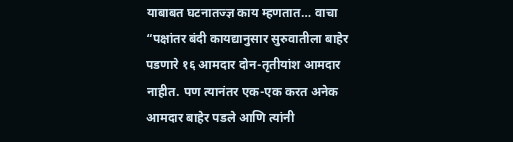याबाबत घटनातज्ज्ञ काय म्हणतात… वाचा “पक्षांतर बंदी कायद्यानुसार सुरुवातीला बाहेर पडणारे १६ आमदार दोन-तृतीयांश आमदार नाहीत. पण त्यानंतर एक-एक करत अनेक आमदार बाहेर पडले आणि त्यांनी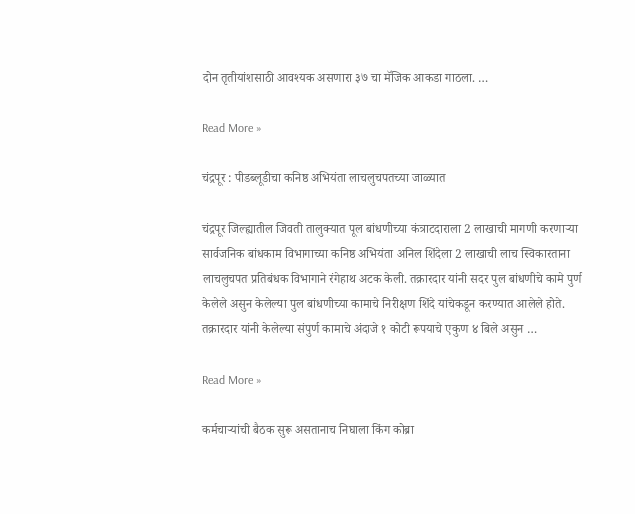दोन तृतीयांशसाठी आवश्यक असणारा ३७ चा मॅजिक आकडा गाठला. …

Read More »

चंद्रपूर : पीडब्लूडीचा कनिष्ठ अभियंता लाचलुचपतच्या जाळ्यात

चंद्रपूर जिल्ह्यातील जिवती तालुक्यात पूल बांधणीच्या कंत्राटदाराला 2 लाखाची मागणी करणाऱ्या सार्वजनिक बांधकाम विभागाच्या कनिष्ठ अभियंता अनिल शिंदेला 2 लाखाची लाच स्विकारताना लाचलुचपत प्रतिबंधक विभागाने रंगेहाथ अटक केली. तक्रारदार यांनी सदर पुल बांधणीचे कामे पुर्ण केलेले असुन केलेल्या पुल बांधणीच्या कामाचे निरीक्षण शिंदे यांचेकडून करण्यात आलेले होते. तक्रारदार यांनी केलेल्या संपुर्ण कामाचे अंदाजे १ कोटी रूपयाचे एकुण ४ बिले असुन …

Read More »

कर्मचाऱ्यांची बैठक सुरू असतानाच निघाला किंग कोब्रा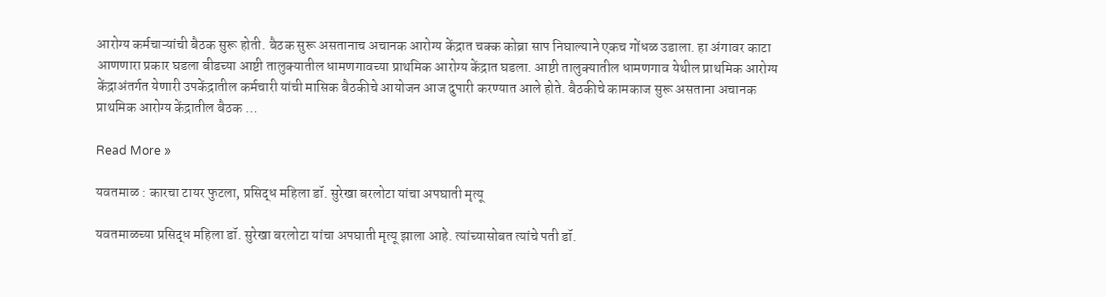आरोग्य कर्मचाऱ्यांची बैठक सुरू होती. बैठक सुरू असतानाच अचानक आरोग्य केंद्रात चक्क कोब्रा साप निघाल्याने एकच गोंधळ उडाला. हा अंगावर काटा आणणारा प्रकार घडला बीडच्या आष्टी तालुक्यातील धामणगावच्या प्राथमिक आरोग्य केंद्रात घडला. आष्टी तालुक्यातील धामणगाव येथील प्राथमिक आरोग्य केंद्राअंतर्गत येणारी उपकेंद्रातील कर्मचारी यांची मासिक बैठकीचे आयोजन आज दुपारी करण्यात आले होते. बैठकीचे कामकाज सुरू असताना अचानक प्राथमिक आरोग्य केंद्रातील बैठक …

Read More »

यवतमाळ : कारचा टायर फुटला, प्रसिद्ध महिला डॉ. सुरेखा बरलोटा यांचा अपघाती मृत्यू

यवतमाळच्या प्रसिद्ध महिला डॉ. सुरेखा बरलोटा यांचा अपघाती मृत्यू झाला आहे. त्यांच्यासोबत त्यांचे पती डॉ.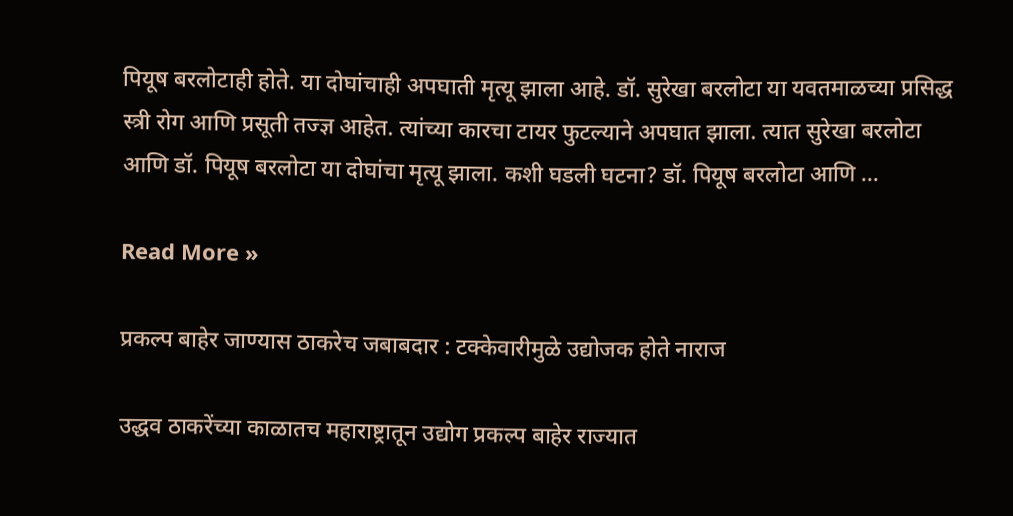पियूष बरलोटाही होते. या दोघांचाही अपघाती मृत्यू झाला आहे. डॉ. सुरेखा बरलोटा या यवतमाळच्या प्रसिद्ध स्त्री रोग आणि प्रसूती तज्ज्ञ आहेत. त्यांच्या कारचा टायर फुटल्याने अपघात झाला. त्यात सुरेखा बरलोटा आणि डॉ. पियूष बरलोटा या दोघांचा मृत्यू झाला. कशी घडली घटना? डॉ. पियूष बरलोटा आणि …

Read More »

प्रकल्प बाहेर जाण्यास ठाकरेच जबाबदार : टक्केवारीमुळे उद्योजक होते नाराज

उद्धव ठाकरेंच्या काळातच महाराष्ट्रातून उद्योग प्रकल्प बाहेर राज्यात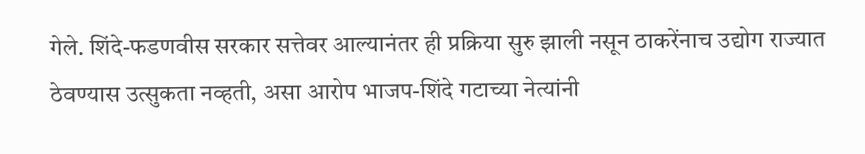गेले. शिंदे-फडणवीस सरकार सत्तेवर आल्यानंतर ही प्रक्रिया सुरु झाली नसून ठाकरेंनाच उद्योग राज्यात ठेवण्यास उत्सुकता नव्हती, असा आरोप भाजप-शिंदे गटाच्या नेत्यांनी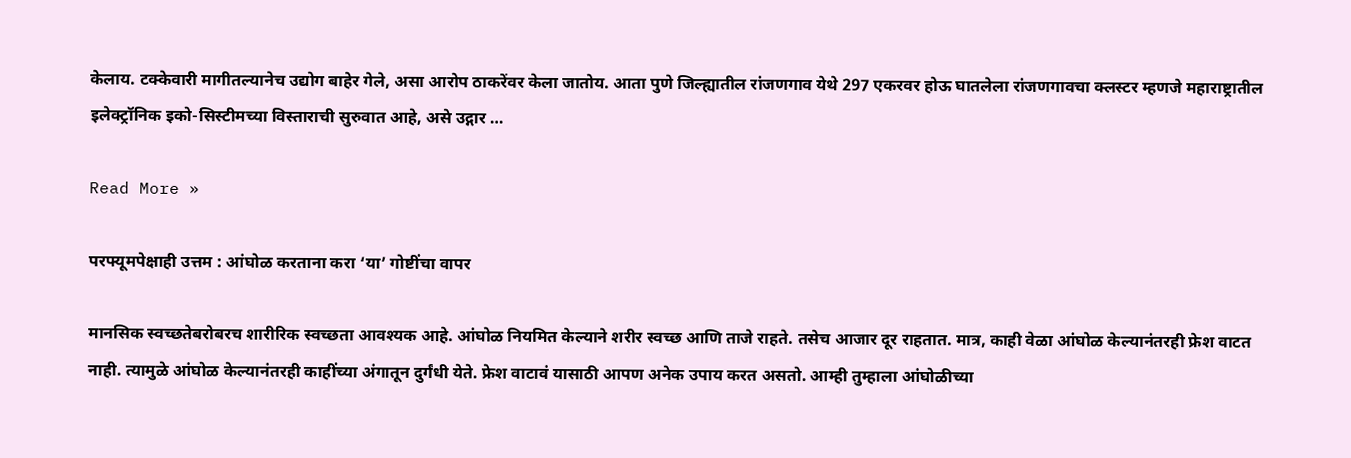केलाय. टक्केवारी मागीतल्यानेच उद्योग बाहेर गेले, असा आरोप ठाकरेंवर केला जातोय. आता पुणे जिल्ह्यातील रांजणगाव येथे 297 एकरवर होऊ घातलेला रांजणगावचा क्लस्टर म्हणजे महाराष्ट्रातील इलेक्ट्रॉनिक इको-सिस्टीमच्या विस्ताराची सुरुवात आहे, असे उद्गार …

Read More »

परफ्यूमपेक्षाही उत्तम : आंघोळ करताना करा ‘या’ गोष्टींचा वापर

मानसिक स्वच्छतेबरोबरच शारीरिक स्वच्छता आवश्यक आहे. आंघोळ नियमित केल्याने शरीर स्वच्छ आणि ताजे राहते. तसेच आजार दूर राहतात. मात्र, काही वेळा आंघोळ केल्यानंतरही फ्रेश वाटत नाही. त्यामुळे आंघोळ केल्यानंतरही काहींच्या अंगातून दुर्गंधी येते. फ्रेश वाटावं यासाठी आपण अनेक उपाय करत असतो. आम्ही तुम्हाला आंघोळीच्या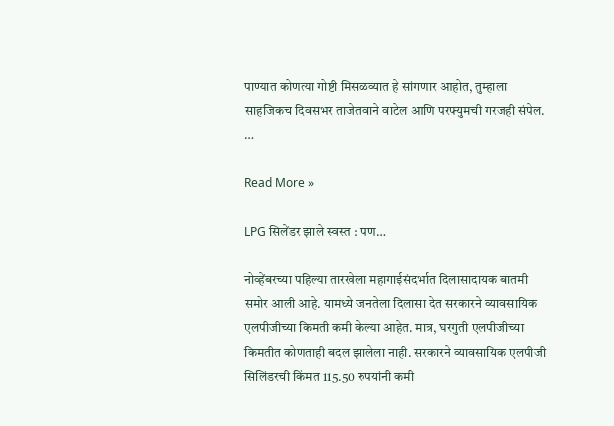पाण्यात कोणत्या गोष्टी मिसळव्यात हे सांगणार आहोत, तुम्हाला साहजिकच दिवसभर ताजेतवाने वाटेल आणि परफ्युमची गरजही संपेल. …

Read More »

LPG सिलेंडर झाले स्वस्त : पण…

नोव्हेंबरच्या पहिल्या तारखेला महागाईसंदर्भात दिलासादायक बातमी समोर आली आहे. यामध्ये जनतेला दिलासा देत सरकारने व्यावसायिक एलपीजीच्या किमती कमी केल्या आहेत. मात्र, घरगुती एलपीजीच्या किमतीत कोणताही बदल झालेला नाही. सरकारने व्यावसायिक एलपीजी सिलिंडरची किंमत 115.50 रुपयांनी कमी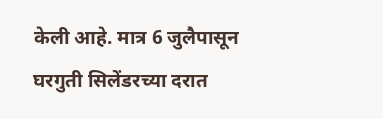केली आहे. मात्र 6 जुलैपासून घरगुती सिलेंडरच्या दरात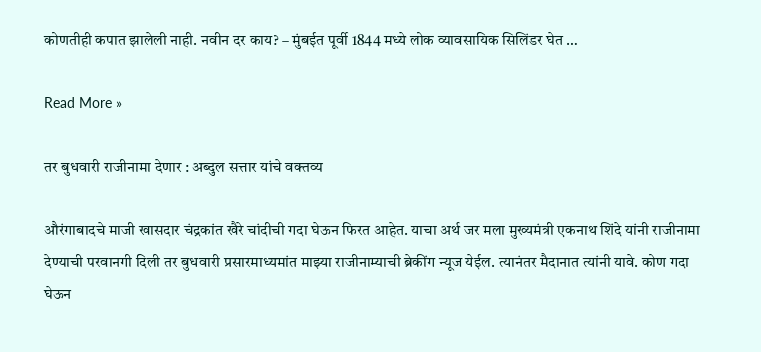कोणतीही कपात झालेली नाही. नवीन दर काय? – मुंबईत पूर्वी 1844 मध्ये लोक व्यावसायिक सिलिंडर घेत …

Read More »

तर बुधवारी राजीनामा देणार : अब्दुल सत्तार यांचे वक्तव्य

औरंगाबादचे माजी खासदार चंद्रकांत खैरे चांदीची गदा घेऊन फिरत आहेत. याचा अर्थ जर मला मुख्यमंत्री एकनाथ शिंदे यांनी राजीनामा देण्याची परवानगी दिली तर बुधवारी प्रसारमाध्यमांत माझ्या राजीनाम्याची ब्रेकींग न्यूज येईल. त्यानंतर मैदानात त्यांनी यावे. कोण गदा घेऊन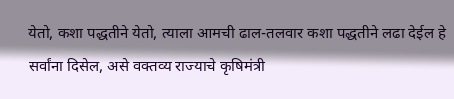येतो, कशा पद्धतीने येतो, त्याला आमची ढाल-तलवार कशा पद्धतीने लढा देईल हे सर्वांना दिसेल, असे वक्तव्य राज्याचे कृषिमंत्री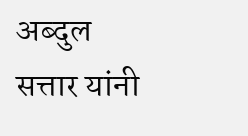अब्दुल सत्तार यांनी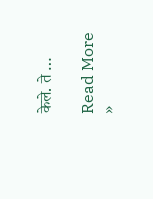केले. ते …

Read More »